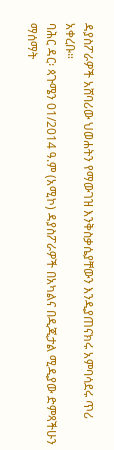ዳያስፖራዎች አሸባሪው ህወሐትን የማውገዝ እንቅስቃሴያቸውን እንዲያጠናክሩ አምባሳደሩ ጥሪ አቀረቡ።
ባሕር ዳር፡ ጳጉሜን 01/2014 ዓ.ም (አሚኮ) ዳያስፖራዎች በአካልና በዲጂታል ሚዲያው ድምጻችሁን ማሰማት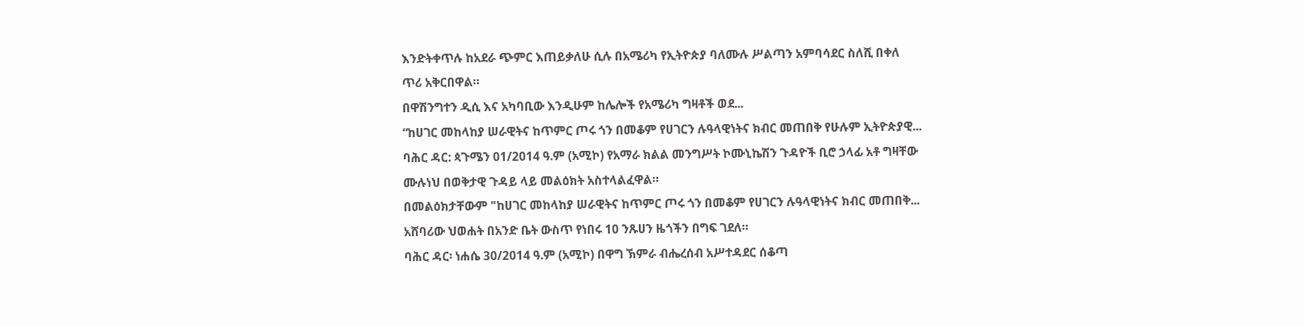እንድትቀጥሉ ከአደራ ጭምር እጠይቃለሁ ሲሉ በአሜሪካ የኢትዮጵያ ባለሙሉ ሥልጣን አምባሳደር ስለሺ በቀለ
ጥሪ አቅርበዋል።
በዋሽንግተን ዲሲ እና አካባቢው እንዲሁም ከሌሎች የአሜሪካ ግዛቶች ወደ...
“ከሀገር መከላከያ ሠራዊትና ከጥምር ጦሩ ጎን በመቆም የሀገርን ሉዓላዊነትና ክብር መጠበቅ የሁሉም ኢትዮጵያዊ...
ባሕር ዳር: ጳጉሜን 01/2014 ዓ.ም (አሚኮ) የአማራ ክልል መንግሥት ኮሙኒኬሽን ጉዳዮች ቢሮ ኃላፊ አቶ ግዛቸው ሙሉነህ በወቅታዊ ጉዳይ ላይ መልዕክት አስተላልፈዋል።
በመልዕክታቸውም "ከሀገር መከላከያ ሠራዊትና ከጥምር ጦሩ ጎን በመቆም የሀገርን ሉዓላዊነትና ክብር መጠበቅ...
አሸባሪው ህወሐት በአንድ ቤት ውስጥ የነበሩ 10 ንጹሀን ዜጎችን በግፍ ገደለ።
ባሕር ዳር፡ ነሐሴ 30/2014 ዓ.ም (አሚኮ) በዋግ ኽምራ ብሔረሰብ አሥተዳደር ሰቆጣ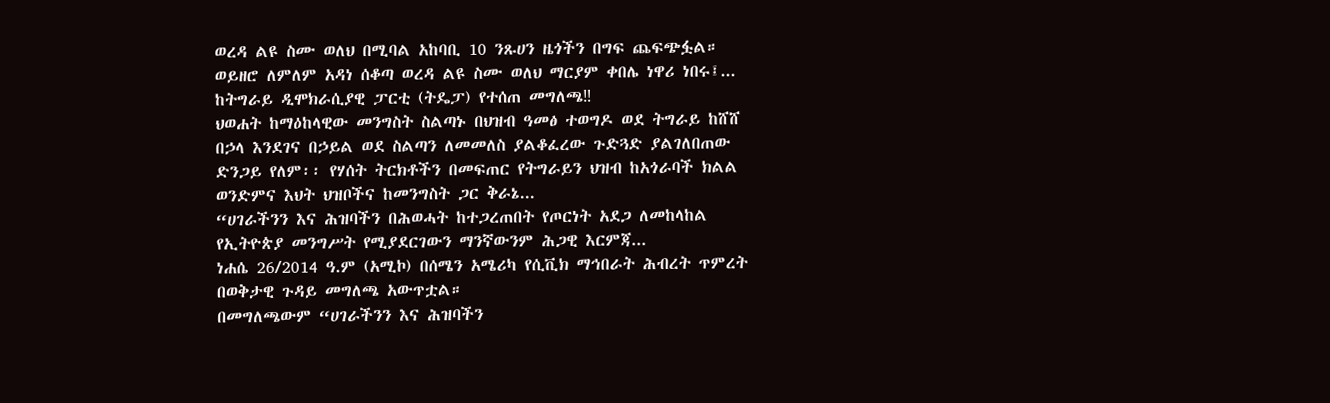ወረዳ ልዩ ስሙ ወለህ በሚባል አከባቢ 10 ንጹሀን ዜጎችን በግፍ ጨፍጭፏል።
ወይዘሮ ለምለም አዳነ ሰቆጣ ወረዳ ልዩ ስሙ ወለህ ማርያም ቀበሌ ነዋሪ ነበሩ፤...
ከትግራይ ዲሞክራሲያዊ ፓርቲ (ትዴፓ) የተሰጠ መግለጫ‼
ህወሐት ከማዕከላዊው መንግስት ስልጣኑ በህዝብ ዓመፅ ተወግዶ ወደ ትግራይ ከሸሸ በኃላ እንደገና በኃይል ወደ ስልጣን ለመመለስ ያልቆፈረው ጉድጓድ ያልገለበጠው ድንጋይ የለም፡፡ የሃሰት ትርክቶችን በመፍጠር የትግራይን ህዝብ ከአጎራባች ክልል ወንድምና እህት ህዝቦችና ከመንግስት ጋር ቅራኔ...
“ሀገራችንን እና ሕዝባችን በሕወሓት ከተጋረጠበት የጦርነት አደጋ ለመከላከል የኢትዮጵያ መንግሥት የሚያደርገውን ማንኛውንም ሕጋዊ እርምጃ...
ነሐሴ 26/2014 ዓ.ም (አሚኮ) በሰሜን አሜሪካ የሲቪክ ማኅበራት ሕብረት ጥምረት በወቅታዊ ጉዳይ መግለጫ አውጥቷል።
በመግለጫውም “ሀገራችንን እና ሕዝባችን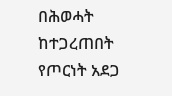በሕወሓት ከተጋረጠበት የጦርነት አደጋ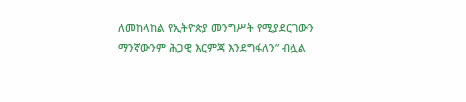ለመከላከል የኢትዮጵያ መንግሥት የሚያደርገውን ማንኛውንም ሕጋዊ እርምጃ እንደግፋለን” ብሏል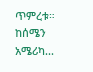ጥምረቱ።
ከሰሜን አሜሪካ...